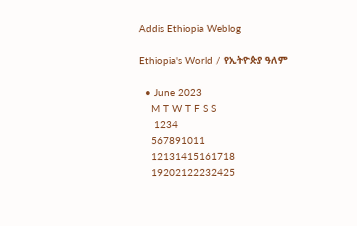Addis Ethiopia Weblog

Ethiopia's World / የኢትዮጵያ ዓለም

  • June 2023
    M T W T F S S
     1234
    567891011
    12131415161718
    19202122232425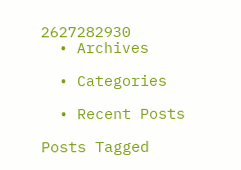2627282930
  • Archives

  • Categories

  • Recent Posts

Posts Tagged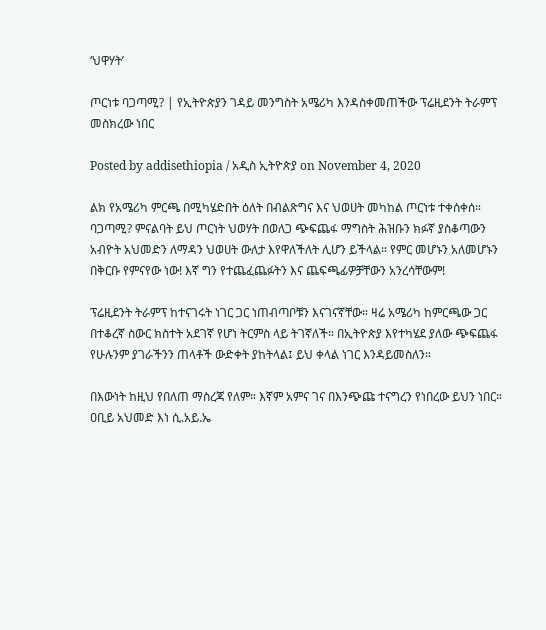‘ህዋሃት’

ጦርነቱ ባጋጣሚ? | የኢትዮጵያን ገዳይ መንግስት አሜሪካ እንዳስቀመጠችው ፕሬዚደንት ትራምፕ መስክረው ነበር

Posted by addisethiopia / አዲስ ኢትዮጵያ on November 4, 2020

ልክ የአሜሪካ ምርጫ በሚካሄድበት ዕለት በብልጽግና እና ህወሀት መካከል ጦርነቱ ተቀሰቀሰ። ባጋጣሚ? ምናልባት ይህ ጦርነት ህወሃት በወለጋ ጭፍጨፋ ማግስት ሕዝቡን ክፉኛ ያስቆጣውን አብዮት አህመድን ለማዳን ህወሀት ውለታ እየዋለችለት ሊሆን ይችላል። የምር መሆኑን አለመሆኑን በቅርቡ የምናየው ነው! እኛ ግን የተጨፈጨፉትን እና ጨፍጫፊዎቻቸውን አንረሳቸውም!

ፕሬዚደንት ትራምፕ ከተናገሩት ነገር ጋር ነጠብጣቦቹን እናገናኛቸው። ዛሬ አሜሪካ ከምርጫው ጋር በተቆረኛ ስውር ክስተት አደገኛ የሆነ ትርምስ ላይ ትገኛለች። በኢትዮጵያ እየተካሄደ ያለው ጭፍጨፋ የሁሉንም ያገራችንን ጠላቶች ውድቀት ያከትላል፤ ይህ ቀላል ነገር እንዳይመስለን።

በእውነት ከዚህ የበለጠ ማስረጃ የለም። እኛም አምና ገና በእንጭጩ ተናግረን የነበረው ይህን ነበር። ዐቢይ አህመድ እነ ሲ.አይ.ኤ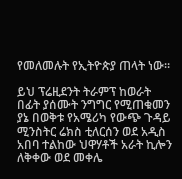የመለመሉት የኢትዮጵያ ጠላት ነው።

ይህ ፕሬዚደንት ትራምፕ ከወራት በፊት ያሰሙት ንግግር የሚጠቁመን ያኔ በወቅቱ የአሜሪካ የውጭ ጉዳይ ሚንስትር ሬክስ ቲለርሰን ወደ አዲስ አበባ ተልከው ህዋሃቶች አራት ኪሎን ለቅቀው ወደ መቀሌ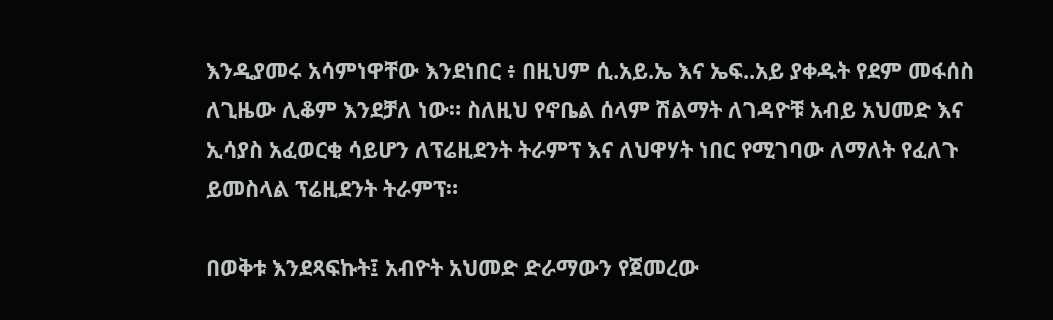እንዲያመሩ አሳምነዋቸው እንደነበር ፥ በዚህም ሲ.አይ.ኤ እና ኤፍ..አይ ያቀዱት የደም መፋሰስ ለጊዜው ሊቆም እንደቻለ ነው። ስለዚህ የኖቤል ሰላም ሽልማት ለገዳዮቹ አብይ አህመድ እና ኢሳያስ አፈወርቂ ሳይሆን ለፕሬዚደንት ትራምፕ እና ለህዋሃት ነበር የሚገባው ለማለት የፈለጉ ይመስላል ፕሬዚደንት ትራምፕ።

በወቅቱ እንደጻፍኩት፤ አብዮት አህመድ ድራማውን የጀመረው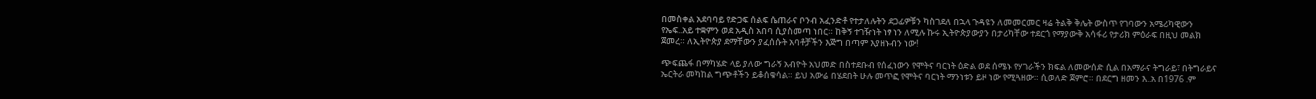በመስቀል አደባባይ የድጋፍ ሰልፍ ሴጠራና ቦንብ አፈንድቶ የተታለሉትን ደጋፊዎቹን ካስገደለ በኋላ ጉዳዩን ለመመርመር ዛሬ ትልቅ ቅሌት ውስጥ የገባውን አሜሪካዊውን የኤፍ..አይ ተቋምን ወደ አዲስ አበባ ሲያስመጣ ነበር። ከቅኝ ተገዥነት ነፃ ነን ለሚሉ ኩሩ ኢትዮጵያውያን በታሪካቸው ተደርጎ የማያውቅ አሳፋሪ የታሪክ ምዕራፍ በዚህ መልክ ጀመረ። ለኢትዮጵያ ደማቸውን ያፈሰሱት አባቶቻችን እጅግ በጣም እያዘኑብን ነው!

ጭፍጨፋ በማካሄድ ላይ ያለው ግራኝ አብዮት አህመድ በስተደቡብ የሰፈነውን የሞትና ባርነት ዕድል ወደ ሰሜኑ የሃገራችን ክፍል ለመውሰድ ሲል በአማራና ትግራይ፣ በትግራይና ኤርትራ መካከል ግጭቶችን ይቆሰቁሳል። ይህ አውሬ በሄደበት ሁሉ መጥፎ የሞትና ባርነት ማንነቱን ይዞ ነው የሚጓዘው። ሲወለድ ጀምሮ። በደርግ ዘመን እ..አ በ1976 .ም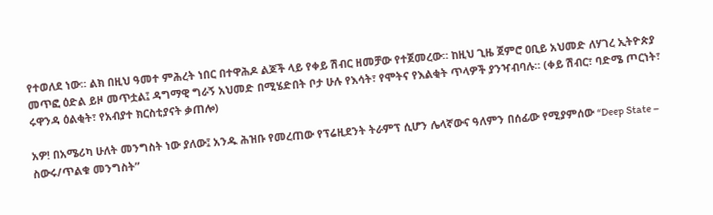የተወለደ ነው። ልክ በዚህ ዓመተ ምሕረት ነበር በተዋሕዶ ልጆች ላይ የቀይ ሽብር ዘመቻው የተጀመረው። ከዚህ ጊዜ ጀምሮ ዐቢይ አህመድ ለሃገረ ኢትዮጵያ መጥፎ ዕድል ይዞ መጥቷል፤ ዳግማዊ ግራኝ አህመድ በሚሄድበት ቦታ ሁሉ የእሳት፣ የሞትና የእልቂት ጥላዎች ያንዣብባሉ። (ቀይ ሽብር፣ ባድሜ ጦርነት፣ ሩዋንዳ ዕልቂት፣ የአብያተ ክርስቲያናት ቃጠሎ)

አዎ! በአሜሪካ ሁለት መንግስት ነው ያለው፤ አንዱ ሕዝቡ የመረጠው የፕሬዚደንት ትራምፕ ሲሆን ሌላኛውና ዓለምን በሰፊው የሚያምሰው “Deep State – ስውሩ/ጥልቁ መንግስት”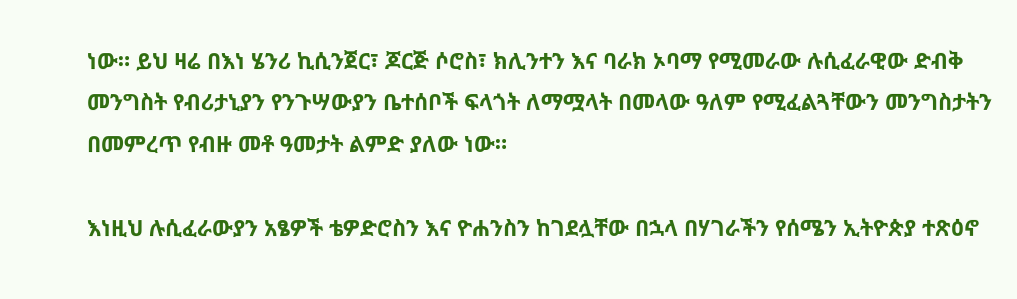ነው። ይህ ዛሬ በእነ ሄንሪ ኪሲንጀር፣ ጆርጅ ሶሮስ፣ ክሊንተን እና ባራክ ኦባማ የሚመራው ሉሲፈራዊው ድብቅ መንግስት የብሪታኒያን የንጉሣውያን ቤተሰቦች ፍላጎት ለማሟላት በመላው ዓለም የሚፈልጓቸውን መንግስታትን በመምረጥ የብዙ መቶ ዓመታት ልምድ ያለው ነው።

እነዚህ ሉሲፈራውያን አፄዎች ቴዎድሮስን እና ዮሐንስን ከገደሏቸው በኋላ በሃገራችን የሰሜን ኢትዮጵያ ተጽዕኖ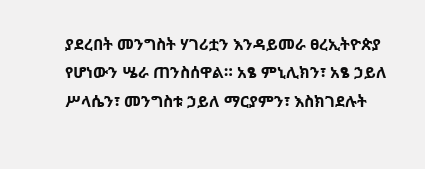ያደረበት መንግስት ሃገሪቷን እንዳይመራ ፀረኢትዮጵያ የሆነውን ሤራ ጠንስሰዋል። አፄ ምኒሊክን፣ አፄ ኃይለ ሥላሴን፣ መንግስቱ ኃይለ ማርያምን፣ እስክገደሉት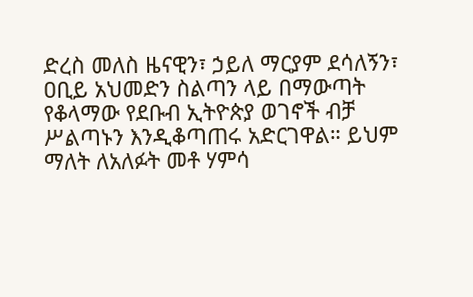ድረስ መለስ ዜናዊን፣ ኃይለ ማርያም ደሳለኝን፣ ዐቢይ አህመድን ስልጣን ላይ በማውጣት የቆላማው የደቡብ ኢትዮጵያ ወገኖች ብቻ ሥልጣኑን እንዲቆጣጠሩ አድርገዋል። ይህም ማለት ለአለፉት መቶ ሃምሳ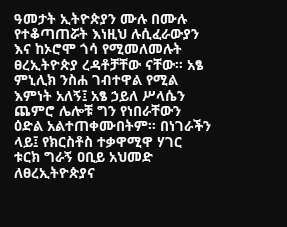ዓመታት ኢትዮጵያን ሙሉ በሙሉ የተቆጣጠሯት እነዚህ ሉሲፈራውያን እና ከኦሮሞ ጎሳ የሚመለመሉት ፀረኢትዮጵያ ረዳቶቻቸው ናቸው። አፄ ምኒሊክ ንስሐ ገብተዋል የሚል እምነት አለኝ፤ አፄ ኃይለ ሥላሴን ጨምሮ ሌሎቹ ግን የነበራቸውን ዕድል አልተጠቀሙበትም። በነገራችን ላይ፤ የክርስቶስ ተቃዋሚዋ ሃገር ቱርክ ግራኝ ዐቢይ አህመድ ለፀረኢትዮጵያና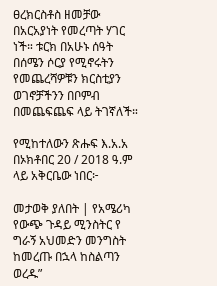ፀረክርስቶስ ዘመቻው በአርአያነት የመረጣት ሃገር ነች። ቱርክ በአሁኑ ሰዓት በሰሜን ሶርያ የሚኖሩትን የመጨረሻዎቹን ክርስቲያን ወገኖቻችንን በቦምብ በመጨፍጨፍ ላይ ትገኛለች።

የሚከተለውን ጽሑፍ እ.አ.አ በኦክቶበር 20 / 2018 ዓ.ም ላይ አቅርቤው ነበር፦

መታወቅ ያለበት | የአሜሪካ የውጭ ጉዳይ ሚንስትር የ ግራኝ አህመድን መንግስት ከመረጡ በኋላ ከስልጣን ወረዱ”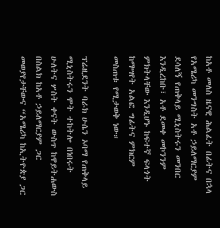ከአቶ መለስ ዜናዊ ሕልፈት በፊትና በኋላ የአሜሪካ መንግስት አቶ ኃይለማርያም ደሳለኝ የጠቅላይ ሚኒስትሩን መንበር እንዲረከቡ፣ አቶ ደመቀ መኮንንም ምክትላቸው እንዲሆኑ ከፍተኛ ፍላጎት ከማሣየት አልፎ ግፊትና ምክርም መስጠቱ የሚታወቅ ነው።

ፕሬዚደንት ባራክ ሁሴን ኦባማ የጠቅላይ ሚኒስትሩን ሞት ተከትሎ በነበሩት ሁለትና ሦስት ቀናት ውስጥ ከዋይትሐውስ በስልክ ከአቶ ኃይለማርያም ጋር መወያየታቸውና “አሜሪካ ከኢትዮጵያ ጋር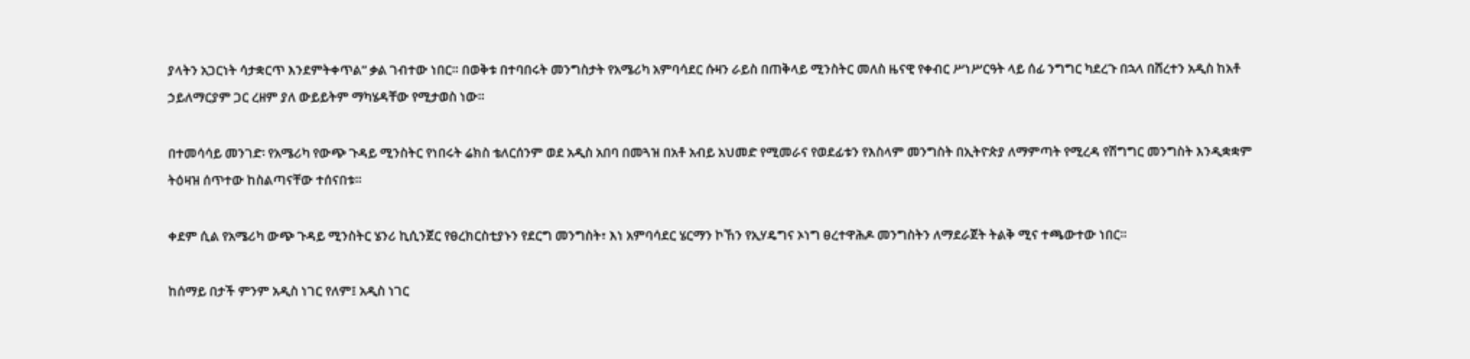ያላትን አጋርነት ሳታቋርጥ እንደምትቀጥል” ቃል ገብተው ነበር። በወቅቱ በተባበሩት መንግስታት የአሜሪካ አምባሳደር ሱዛን ራይስ በጠቅላይ ሚንስትር መለስ ዜናዊ የቀብር ሥነሥርዓት ላይ ሰፊ ንግግር ካደረጉ በኋላ በሸረተን አዲስ ከአቶ ኃይለማርያም ጋር ረዘም ያለ ውይይትም ማካሄዳቸው የሚታወስ ነው።

በተመሳሳይ መንገድ፡ የአሜሪካ የውጭ ጉዳይ ሚንስትር የነበሩት ሬክስ ቴለርሰንም ወደ አዲስ አበባ በመጓዝ በአቶ አብይ አህመድ የሚመራና የወደፊቱን የእስላም መንግስት በኢትዮጵያ ለማምጣት የሚረዳ የሽግግር መንግስት እንዲቋቋም ትዕዛዝ ሰጥተው ከስልጣናቸው ተሰናበቱ።

ቀደም ሲል የአሜሪካ ውጭ ጉዳይ ሚንስትር ሄንሪ ኪሲንጀር የፀረክርስቲያኑን የደርግ መንግስት፣ እነ አምባሳደር ሄርማን ኮኸን የኢሃዴግና ኦነግ ፀረተዋሕዶ መንግስትን ለማደራጀት ትልቅ ሚና ተጫውተው ነበር።

ከሰማይ በታች ምንም አዲስ ነገር የለም፤ አዲስ ነገር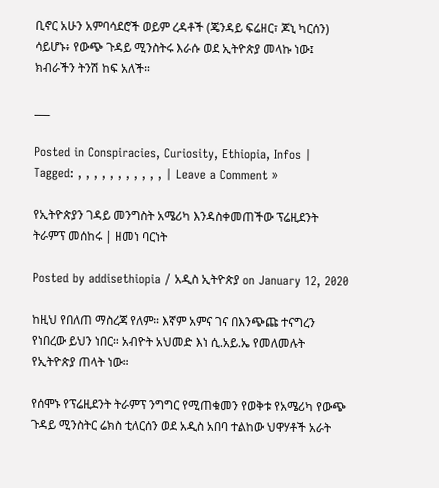ቢኖር አሁን አምባሳደሮች ወይም ረዳቶች (ጄንዳይ ፍሬዘር፣ ጆኒ ካርሰን) ሳይሆኑ፥ የውጭ ጉዳይ ሚንስትሩ እራሱ ወደ ኢትዮጵያ መላኩ ነው፤ ክብራችን ትንሽ ከፍ አለች።

___

Posted in Conspiracies, Curiosity, Ethiopia, Infos | Tagged: , , , , , , , , , , , | Leave a Comment »

የኢትዮጵያን ገዳይ መንግስት አሜሪካ እንዳስቀመጠችው ፕሬዚደንት ትራምፕ መሰከሩ | ዘመነ ባርነት

Posted by addisethiopia / አዲስ ኢትዮጵያ on January 12, 2020

ከዚህ የበለጠ ማስረጃ የለም። እኛም አምና ገና በእንጭጩ ተናግረን የነበረው ይህን ነበር። አብዮት አህመድ እነ ሲ.አይ.ኤ የመለመሉት የኢትዮጵያ ጠላት ነው።

የሰሞኑ የፕሬዚደንት ትራምፕ ንግግር የሚጠቁመን የወቅቱ የአሜሪካ የውጭ ጉዳይ ሚንስትር ሬክስ ቲለርሰን ወደ አዲስ አበባ ተልከው ህዋሃቶች አራት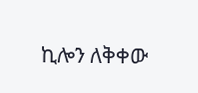ኪሎን ለቅቀው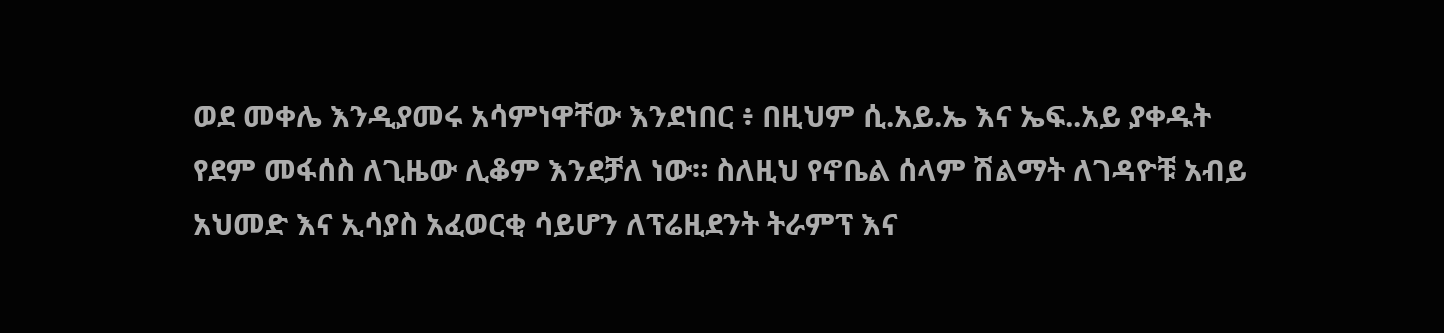ወደ መቀሌ እንዲያመሩ አሳምነዋቸው እንደነበር ፥ በዚህም ሲ.አይ.ኤ እና ኤፍ..አይ ያቀዱት የደም መፋሰስ ለጊዜው ሊቆም እንደቻለ ነው። ስለዚህ የኖቤል ሰላም ሽልማት ለገዳዮቹ አብይ አህመድ እና ኢሳያስ አፈወርቂ ሳይሆን ለፕሬዚደንት ትራምፕ እና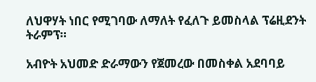ለህዋሃት ነበር የሚገባው ለማለት የፈለጉ ይመስላል ፕሬዚደንት ትራምፕ።

አብዮት አህመድ ድራማውን የጀመረው በመስቀል አደባባይ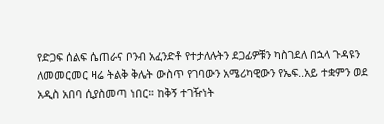የድጋፍ ሰልፍ ሴጠራና ቦንብ አፈንድቶ የተታለሉትን ደጋፊዎቹን ካስገደለ በኋላ ጉዳዩን ለመመርመር ዛሬ ትልቅ ቅሌት ውስጥ የገባውን አሜሪካዊውን የኤፍ..አይ ተቋምን ወደ አዲስ አበባ ሲያስመጣ ነበር። ከቅኝ ተገዥነት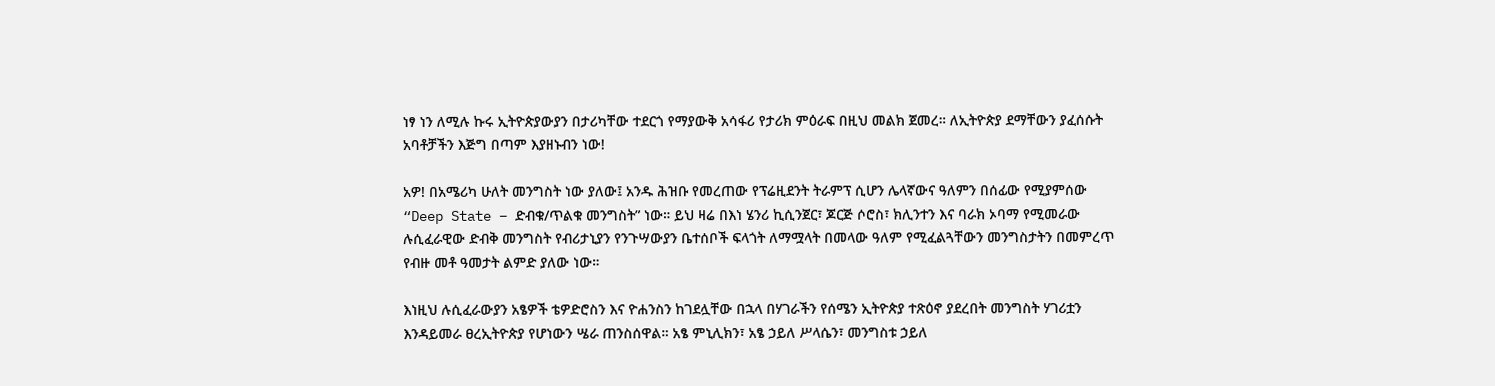ነፃ ነን ለሚሉ ኩሩ ኢትዮጵያውያን በታሪካቸው ተደርጎ የማያውቅ አሳፋሪ የታሪክ ምዕራፍ በዚህ መልክ ጀመረ። ለኢትዮጵያ ደማቸውን ያፈሰሱት አባቶቻችን እጅግ በጣም እያዘኑብን ነው!

አዎ! በአሜሪካ ሁለት መንግስት ነው ያለው፤ አንዱ ሕዝቡ የመረጠው የፕሬዚደንት ትራምፕ ሲሆን ሌላኛውና ዓለምን በሰፊው የሚያምሰው “Deep State – ድብቁ/ጥልቁ መንግስት” ነው። ይህ ዛሬ በእነ ሄንሪ ኪሲንጀር፣ ጆርጅ ሶሮስ፣ ክሊንተን እና ባራክ ኦባማ የሚመራው ሉሲፈራዊው ድብቅ መንግስት የብሪታኒያን የንጉሣውያን ቤተሰቦች ፍላጎት ለማሟላት በመላው ዓለም የሚፈልጓቸውን መንግስታትን በመምረጥ የብዙ መቶ ዓመታት ልምድ ያለው ነው።

እነዚህ ሉሲፈራውያን አፄዎች ቴዎድሮስን እና ዮሐንስን ከገደሏቸው በኋላ በሃገራችን የሰሜን ኢትዮጵያ ተጽዕኖ ያደረበት መንግስት ሃገሪቷን እንዳይመራ ፀረኢትዮጵያ የሆነውን ሤራ ጠንስሰዋል። አፄ ምኒሊክን፣ አፄ ኃይለ ሥላሴን፣ መንግስቱ ኃይለ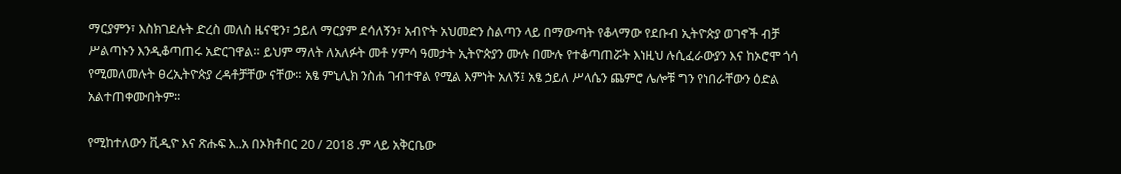ማርያምን፣ እስክገደሉት ድረስ መለስ ዜናዊን፣ ኃይለ ማርያም ደሳለኝን፣ አብዮት አህመድን ስልጣን ላይ በማውጣት የቆላማው የደቡብ ኢትዮጵያ ወገኖች ብቻ ሥልጣኑን እንዲቆጣጠሩ አድርገዋል። ይህም ማለት ለአለፉት መቶ ሃምሳ ዓመታት ኢትዮጵያን ሙሉ በሙሉ የተቆጣጠሯት እነዚህ ሉሲፈራውያን እና ከኦሮሞ ጎሳ የሚመለመሉት ፀረኢትዮጵያ ረዳቶቻቸው ናቸው። አፄ ምኒሊክ ንስሐ ገብተዋል የሚል እምነት አለኝ፤ አፄ ኃይለ ሥላሴን ጨምሮ ሌሎቹ ግን የነበራቸውን ዕድል አልተጠቀሙበትም።

የሚከተለውን ቪዲዮ እና ጽሑፍ እ..አ በኦክቶበር 20 / 2018 .ም ላይ አቅርቤው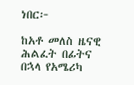ነበር፦

ከአቶ መለስ ዜናዊ ሕልፈት በፊትና በኋላ የአሜሪካ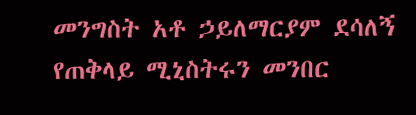መንግስት አቶ ኃይለማርያም ደሳለኝ የጠቅላይ ሚኒስትሩን መንበር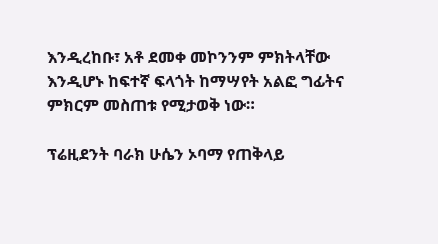እንዲረከቡ፣ አቶ ደመቀ መኮንንም ምክትላቸው እንዲሆኑ ከፍተኛ ፍላጎት ከማሣየት አልፎ ግፊትና ምክርም መስጠቱ የሚታወቅ ነው።

ፕሬዚደንት ባራክ ሁሴን ኦባማ የጠቅላይ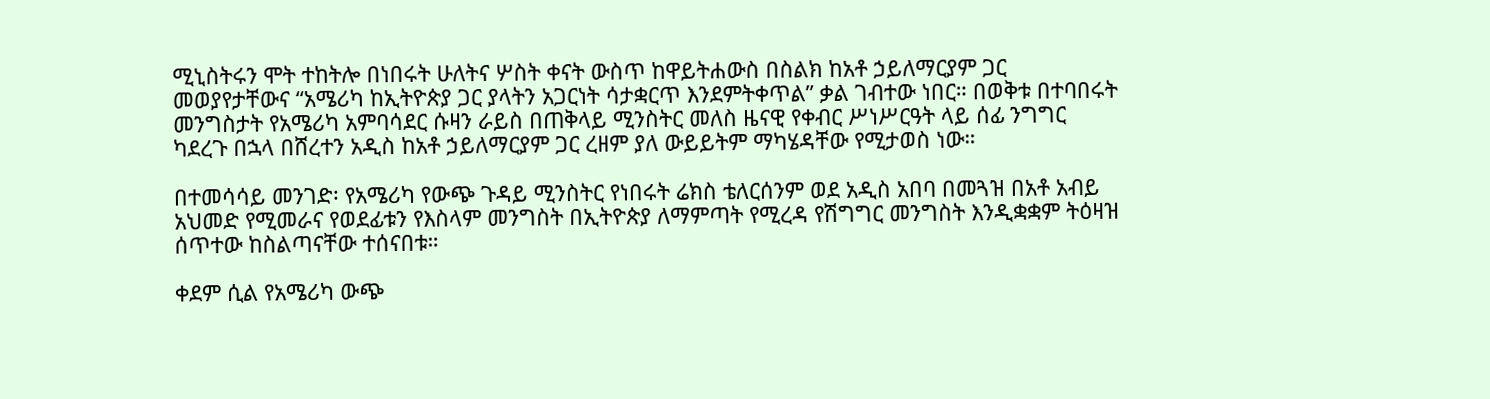ሚኒስትሩን ሞት ተከትሎ በነበሩት ሁለትና ሦስት ቀናት ውስጥ ከዋይትሐውስ በስልክ ከአቶ ኃይለማርያም ጋር መወያየታቸውና “አሜሪካ ከኢትዮጵያ ጋር ያላትን አጋርነት ሳታቋርጥ እንደምትቀጥል” ቃል ገብተው ነበር። በወቅቱ በተባበሩት መንግስታት የአሜሪካ አምባሳደር ሱዛን ራይስ በጠቅላይ ሚንስትር መለስ ዜናዊ የቀብር ሥነሥርዓት ላይ ሰፊ ንግግር ካደረጉ በኋላ በሸረተን አዲስ ከአቶ ኃይለማርያም ጋር ረዘም ያለ ውይይትም ማካሄዳቸው የሚታወስ ነው።

በተመሳሳይ መንገድ፡ የአሜሪካ የውጭ ጉዳይ ሚንስትር የነበሩት ሬክስ ቴለርሰንም ወደ አዲስ አበባ በመጓዝ በአቶ አብይ አህመድ የሚመራና የወደፊቱን የእስላም መንግስት በኢትዮጵያ ለማምጣት የሚረዳ የሽግግር መንግስት እንዲቋቋም ትዕዛዝ ሰጥተው ከስልጣናቸው ተሰናበቱ።

ቀደም ሲል የአሜሪካ ውጭ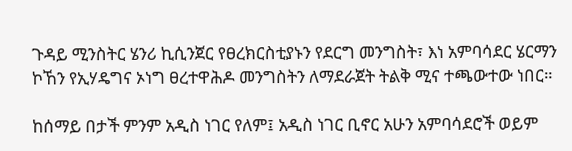ጉዳይ ሚንስትር ሄንሪ ኪሲንጀር የፀረክርስቲያኑን የደርግ መንግስት፣ እነ አምባሳደር ሄርማን ኮኸን የኢሃዴግና ኦነግ ፀረተዋሕዶ መንግስትን ለማደራጀት ትልቅ ሚና ተጫውተው ነበር።

ከሰማይ በታች ምንም አዲስ ነገር የለም፤ አዲስ ነገር ቢኖር አሁን አምባሳደሮች ወይም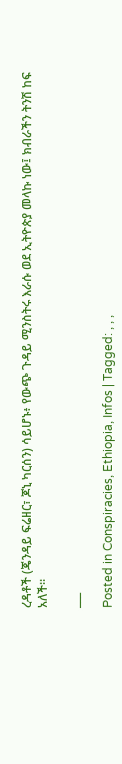ረዳቶች (ጄንዳይ ፍሬዘር፣ ጆኒ ካርሰን) ሳይሆኑ፥ የውጭ ጉዳይ ሚንስትሩ እራሱ ወደ ኢትዮጵያ መላኩ ነው፤ ክብራችን ትንሽ ከፍ አለች።

___

Posted in Conspiracies, Ethiopia, Infos | Tagged: , , ,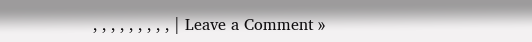, , , , , , , , , | Leave a Comment »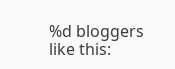%d bloggers like this: